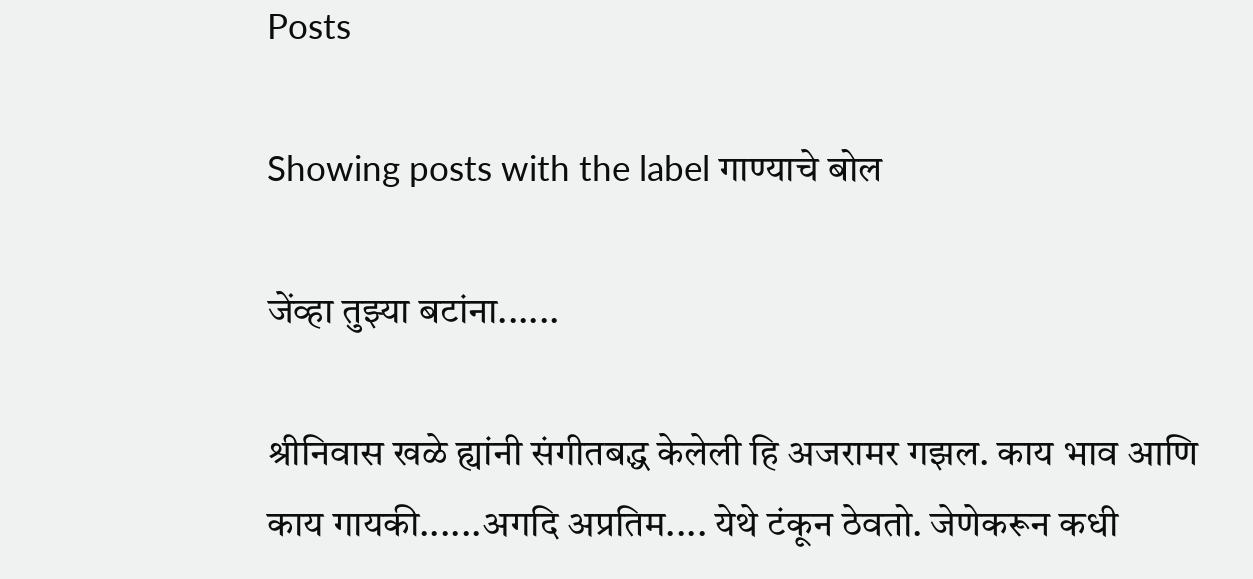Posts

Showing posts with the label गाण्याचे बोल

जेंव्हा तुझ्या बटांना......

श्रीनिवास खळे ह्यांनी संगीतबद्ध केलेली हि अजरामर गझल. काय भाव आणि काय गायकी......अगदि अप्रतिम.... येथे टंकून ठेवतो. जेणेकरून कधी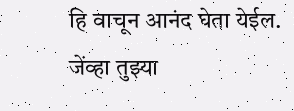हि वाचून आनंद घेता येईल. जेंव्हा तुझ्या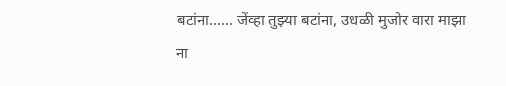बटांना...... जेंव्हा तुझ्या बटांना, उधळी मुजोर वारा माझा ना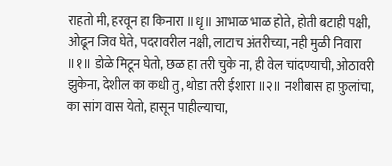राहतो मी, हरवून हा किनारा ॥धृ॥ आभाळ भाळ होते, होती बटाही पक्षी, ओढून जिव घेते, पदरावरील नक्षी, लाटाच अंतरीच्या, नही मुळी निवारा ॥१॥ डोळे मिटून घेतो, छळ हा तरी चुके ना, ही वेल चांदण्याची, ओठावरी झुकेना, देशील का कधी तु, थोडा तरी ईशारा ॥२॥ नशीबास हा फ़ुलांचा, का सांग वास येतो, हासून पाहील्याचा,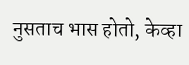नुसताच भास होतो, केव्हा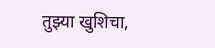तुझ्या खुशिचा,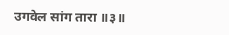उगवेल सांग तारा ॥३॥